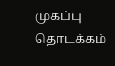முகப்பு
தொடக்கம்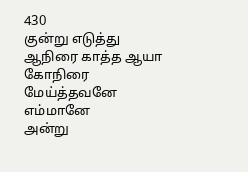430
குன்று எடுத்து ஆநிரை காத்த ஆயா
கோநிரை மேய்த்தவனே எம்மானே
அன்று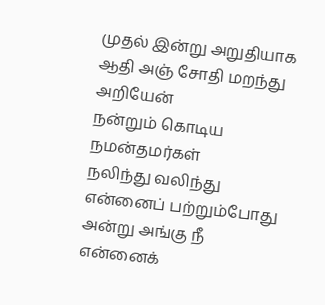முதல் இன்று அறுதியாக ஆதி அஞ் சோதி மறந்து அறியேன்
நன்றும் கொடிய நமன்தமர்கள்
நலிந்து வலிந்து என்னைப் பற்றும்போது
அன்று அங்கு நீ என்னைக்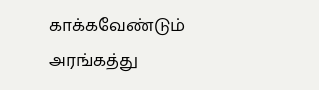காக்கவேண்டும்
அரங்கத்து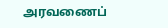அரவணைப்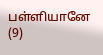பள்ளியானே (9)